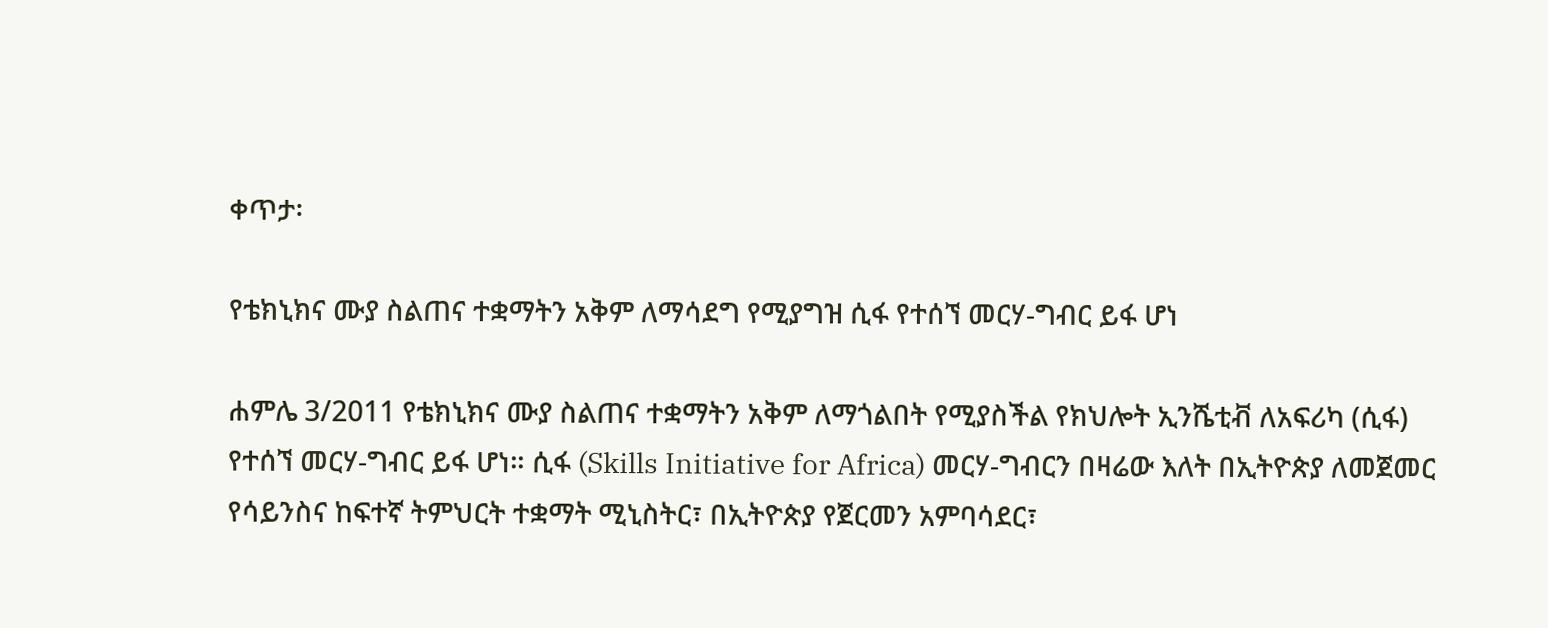ቀጥታ፡

የቴክኒክና ሙያ ስልጠና ተቋማትን አቅም ለማሳደግ የሚያግዝ ሲፋ የተሰኘ መርሃ-ግብር ይፋ ሆነ

ሐምሌ 3/2011 የቴክኒክና ሙያ ስልጠና ተቋማትን አቅም ለማጎልበት የሚያስችል የክህሎት ኢንሼቲቭ ለአፍሪካ (ሲፋ) የተሰኘ መርሃ-ግብር ይፋ ሆነ። ሲፋ (Skills Initiative for Africa) መርሃ-ግብርን በዛሬው እለት በኢትዮጵያ ለመጀመር የሳይንስና ከፍተኛ ትምህርት ተቋማት ሚኒስትር፣ በኢትዮጵያ የጀርመን አምባሳደር፣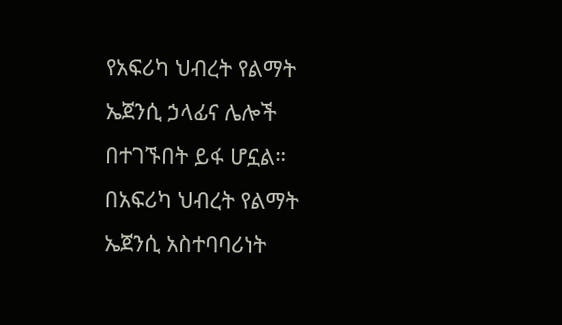የአፍሪካ ህብረት የልማት ኤጀንሲ ኃላፊና ሌሎች በተገኙበት ይፋ ሆኗል። በአፍሪካ ህብረት የልማት ኤጀንሲ አስተባባሪነት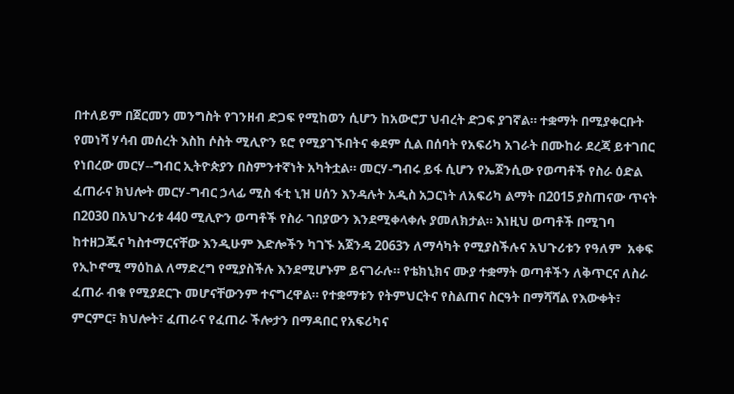በተለይም በጀርመን መንግስት የገንዘብ ድጋፍ የሚከወን ሲሆን ከአውሮፓ ህብረት ድጋፍ ያገኛል። ተቋማት በሚያቀርቡት የመነሻ ሃሳብ መሰረት እስከ ሶስት ሚሊዮን ዩሮ የሚያገኙበትና ቀደም ሲል በሰባት የአፍሪካ አገራት በሙከራ ደረጃ ይተገበር የነበረው መርሃ--ግብር ኢትዮጵያን በስምንተኛነት አካትቷል። መርሃ-ግብሩ ይፋ ሲሆን የኤጀንሲው የወጣቶች የስራ ዕድል ፈጠራና ክህሎት መርሃ-ግብር ኃላፊ ሚስ ፋቲ ኒዝ ሀሰን እንዳሉት አዲስ አጋርነት ለአፍሪካ ልማት በ2015 ያስጠናው ጥናት በ2030 በአህጉሪቱ 440 ሚሊዮን ወጣቶች የስራ ገበያውን እንደሚቀላቀሉ ያመለክታል። እነዚህ ወጣቶች በሚገባ ከተዘጋጁና ካስተማርናቸው እንዲሁም እድሎችን ካገኙ አጀንዳ 2063ን ለማሳካት የሚያስችሉና አህጉሪቱን የዓለም  አቀፍ የኢኮኖሚ ማዕከል ለማድረግ የሚያስችሉ እንደሚሆኑም ይናገራሉ። የቴክኒክና ሙያ ተቋማት ወጣቶችን ለቅጥርና ለስራ ፈጠራ ብቁ የሚያደርጉ መሆናቸውንም ተናግረዋል። የተቋማቱን የትምህርትና የስልጠና ስርዓት በማሻሻል የእውቀት፣ ምርምር፣ ክህሎት፣ ፈጠራና የፈጠራ ችሎታን በማዳበር የአፍሪካና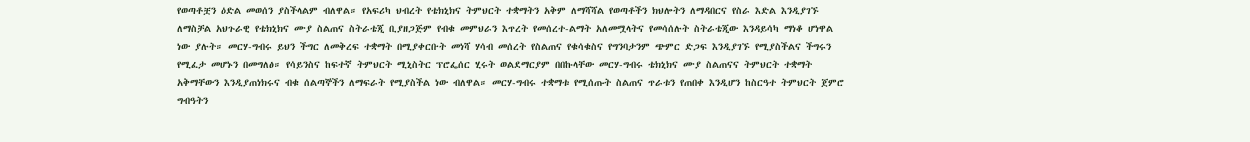የወጣቶቿን ዕድል መወሰን ያስችላልም ብለዋል። የአፍሪካ ህብረት የቴክኒክና ትምህርት ተቋማትን አቅም ለማሻሻል የወጣቶችን ክህሎትን ለማዳበርና የስራ እድል እንዲያገኙ ለማስቻል አህጉራዊ የቴክኒክና ሙያ ስልጠና ስትራቴጂ ቢያዘጋጅም የብቁ መምህራን እጥረት የመሰረተ-ልማት አለመሟላትና የመሳሰሉት ስትራቴጂው እንዳይሳካ ማነቆ ሆነዋል ነው ያሉት። መርሃ-ግብሩ ይህን ችግር ለመቅረፍ ተቋማት በሚያቀርቡት መነሻ ሃሳብ መሰረት የስልጠና የቁሳቁስና የግንባታንም ጭምር ድጋፍ እንዲያገኙ የሚያስችልና ችግሩን የሚፈታ መሆኑን በመግለፅ። የሳይንስና ከፍተኛ ትምህርት ሚኒስትር ፕሮፌሰር ሂሩት ወልደማርያም በበኩላቸው መርሃ-ግብሩ ቴክኒክና ሙያ ስልጠናና ትምህርት ተቋማት አቅማቸውን እንዲያጠነክሩና ብቁ ሰልጣኞችን ለማፍራት የሚያስችል ነው ብለዋል። መርሃ-ግብሩ ተቋማቱ የሚሰጡት ስልጠና ጥራቱን የጠበቀ እንዲሆን ከስርዓተ ትምህርት ጀምሮ ግብዓትን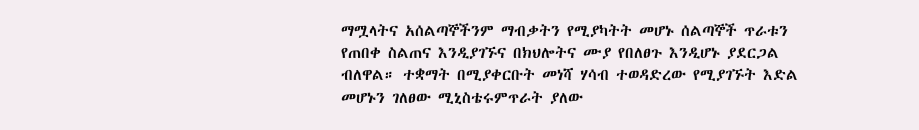ማሟላትና አሰልጣኞችንም ማብቃትን የሚያካትት መሆኑ ሰልጣኞች ጥራቱን የጠበቀ ስልጠና እንዲያገኙና በክህሎትና ሙያ የበለፀጉ እንዲሆኑ ያደርጋል ብለዋል። ተቋማት በሚያቀርቡት መነሻ ሃሳብ ተወዳድረው የሚያገኙት እድል መሆኑን ገለፀው ሚኒስቴሩምጥራት ያለው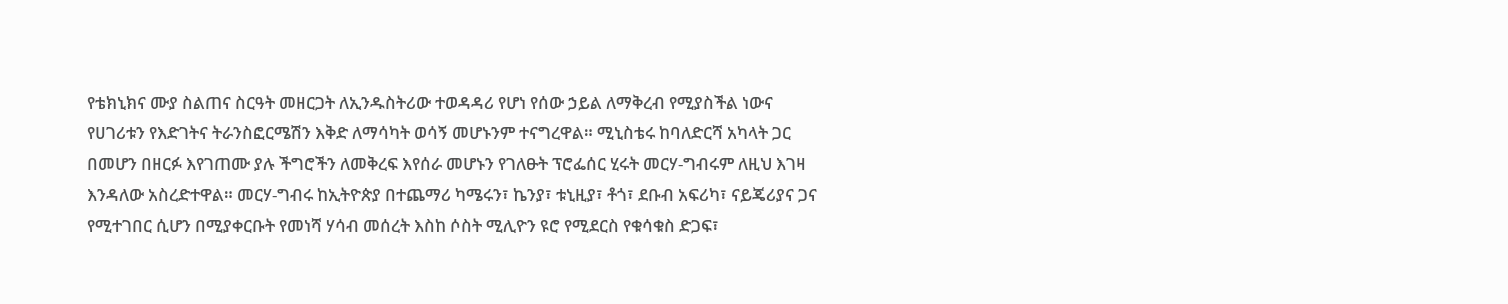የቴክኒክና ሙያ ስልጠና ስርዓት መዘርጋት ለኢንዱስትሪው ተወዳዳሪ የሆነ የሰው ኃይል ለማቅረብ የሚያስችል ነውና የሀገሪቱን የእድገትና ትራንስፎርሜሽን እቅድ ለማሳካት ወሳኝ መሆኑንም ተናግረዋል። ሚኒስቴሩ ከባለድርሻ አካላት ጋር በመሆን በዘርፉ እየገጠሙ ያሉ ችግሮችን ለመቅረፍ እየሰራ መሆኑን የገለፁት ፕሮፌሰር ሂሩት መርሃ-ግብሩም ለዚህ እገዛ እንዳለው አስረድተዋል። መርሃ-ግብሩ ከኢትዮጵያ በተጨማሪ ካሜሩን፣ ኬንያ፣ ቱኒዚያ፣ ቶጎ፣ ደቡብ አፍሪካ፣ ናይጄሪያና ጋና የሚተገበር ሲሆን በሚያቀርቡት የመነሻ ሃሳብ መሰረት እስከ ሶስት ሚሊዮን ዩሮ የሚደርስ የቁሳቁስ ድጋፍ፣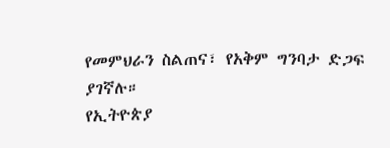የመምህራን ስልጠና፣ የአቅም ግንባታ ድጋፍ ያገኛሉ።
የኢትዮጵያ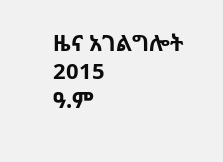ዜና አገልግሎት
2015
ዓ.ም